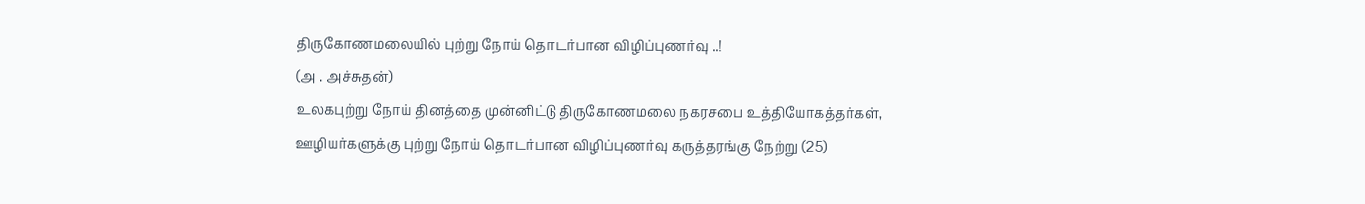திருகோணமலையில் புற்று நோய் தொடர்பான விழிப்புணர்வு ..!
(அ . அச்சுதன்)
உலகபுற்று நோய் தினத்தை முன்னிட்டு திருகோணமலை நகரசபை உத்தியோகத்தர்கள், ஊழியர்களுக்கு புற்று நோய் தொடர்பான விழிப்புணர்வு கருத்தரங்கு நேற்று (25)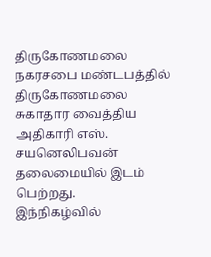திருகோணமலை நகரசபை மண்டபத்தில் திருகோணமலை சுகாதார வைத்திய அதிகாரி எஸ். சயனெலிபவன் தலைமையில் இடம் பெற்றது.
இந்நிகழ்வில்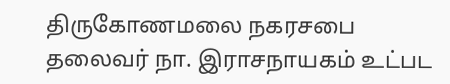திருகோணமலை நகரசபை தலைவர் நா. இராசநாயகம் உட்பட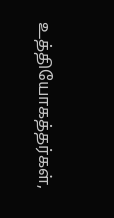உத்தியோகத்தர்கள்,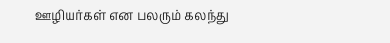ஊழியர்கள் என பலரும் கலந்து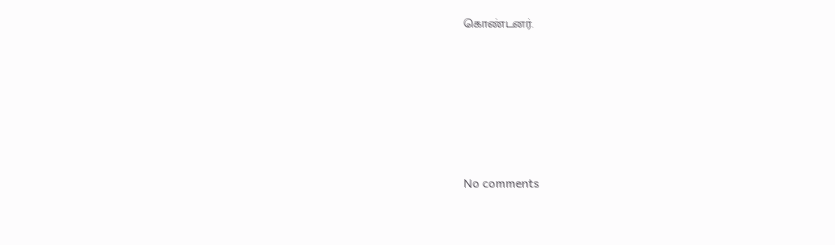கொண்டனர்.







No comments